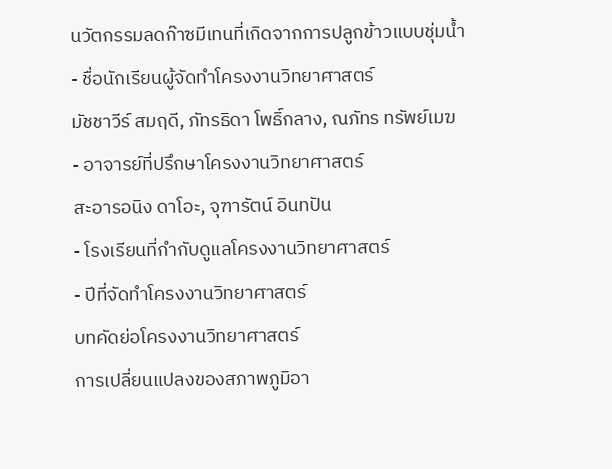นวัตกรรมลดก๊าซมีเทนที่เกิดจากการปลูกข้าวแบบชุ่มน้ำ
- ชื่อนักเรียนผู้จัดทำโครงงานวิทยาศาสตร์
มัชชาวีร์ สมฤดี, ภัทรธิดา โพธิ์กลาง, ณภัทร ทรัพย์เมฆ
- อาจารย์ที่ปรึกษาโครงงานวิทยาศาสตร์
สะอารอนิง ดาโอะ, จุฑารัตน์ อินทปัน
- โรงเรียนที่กำกับดูแลโครงงานวิทยาศาสตร์
- ปีที่จัดทำโครงงานวิทยาศาสตร์
บทคัดย่อโครงงานวิทยาศาสตร์
การเปลี่ยนแปลงของสภาพภูมิอา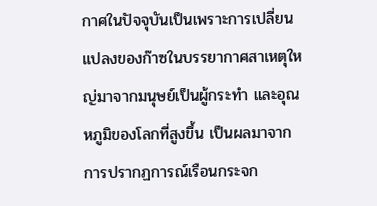กาศในปัจจุบันเป็นเพราะการเปลี่ยนแปลงของก๊าซในบรรยากาศสาเหตุใหญ่มาจากมนุษย์เป็นผู้กระทำ และอุณหภูมิของโลกที่สูงขึ้น เป็นผลมาจากการปรากฏการณ์เรือนกระจก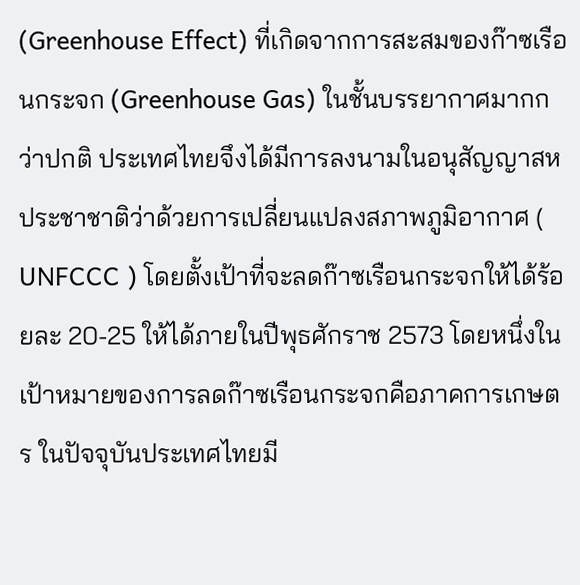(Greenhouse Effect) ที่เกิดจากการสะสมของก๊าซเรือนกระจก (Greenhouse Gas) ในชั้นบรรยากาศมากกว่าปกติ ประเทศไทยจึงได้มีการลงนามในอนุสัญญาสหประชาชาติว่าด้วยการเปลี่ยนแปลงสภาพภูมิอากาศ ( UNFCCC ) โดยตั้งเป้าที่จะลดก๊าซเรือนกระจกให้ได้ร้อยละ 20-25 ให้ได้ภายในปีพุธศักราช 2573 โดยหนึ่งในเป้าหมายของการลดก๊าซเรือนกระจกคือภาคการเกษตร ในปัจจุบันประเทศไทยมี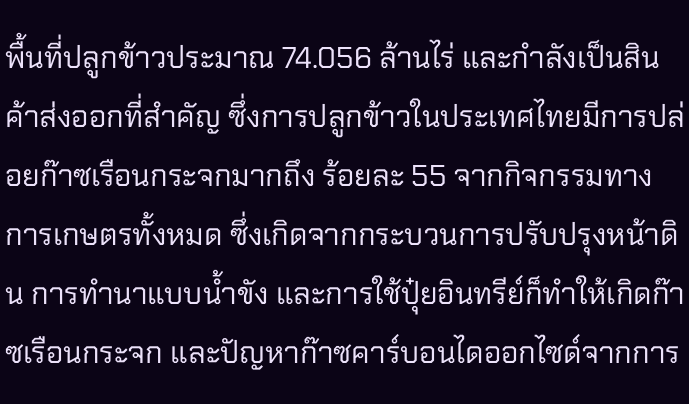พื้นที่ปลูกข้าวประมาณ 74.056 ล้านไร่ และกำลังเป็นสินค้าส่งออกที่สำคัญ ซึ่งการปลูกข้าวในประเทศไทยมีการปล่อยก๊าซเรือนกระจกมากถึง ร้อยละ 55 จากกิจกรรมทางการเกษตรทั้งหมด ซึ่งเกิดจากกระบวนการปรับปรุงหน้าดิน การทำนาแบบน้ำขัง และการใช้ปุ๋ยอินทรีย์ก็ทำให้เกิดก๊าซเรือนกระจก และปัญหาก๊าซคาร์บอนไดออกไซด์จากการ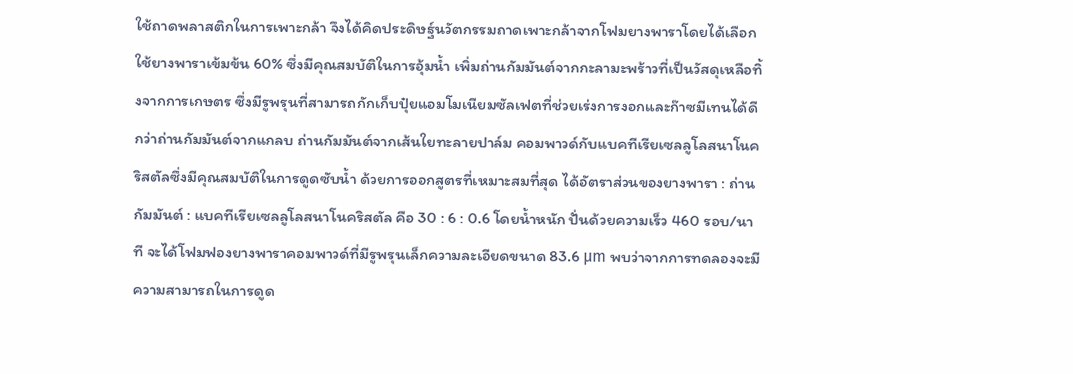ใช้ถาดพลาสติกในการเพาะกล้า จึงได้คิดประดิษฐ์นวัตกรรมถาดเพาะกล้าจากโฟมยางพาราโดยได้เลือกใช้ยางพาราเข้มข้น 60% ซึ่งมีคุณสมบัติในการอุ้มน้ำ เพิ่มถ่านกัมมันต์จากกะลามะพร้าวที่เป็นวัสดุเหลือทิ้งจากการเกษตร ซึ่งมีรูพรุนที่สามารถกักเก็บปุ๋ยแอมโมเนียมซัลเฟตที่ช่วยเร่งการงอกและก๊าซมีเทนได้ดีกว่าถ่านกัมมันต์จากแกลบ ถ่านกัมมันต์จากเส้นใยทะลายปาล์ม คอมพาวด์กับแบคทีเรียเซลลูโลสนาโนคริสตัลซึ่งมีคุณสมบัติในการดูดซับน้ำ ด้วยการออกสูตรที่เหมาะสมที่สุด ได้อัตราส่วนของยางพารา : ถ่านกัมมันต์ : แบคทีเรียเซลลูโลสนาโนคริสตัล คือ 30 : 6 : 0.6 โดยน้ำหนัก ปั่นด้วยความเร็ว 460 รอบ/นาที จะได้โฟมฟองยางพาราคอมพาวด์ที่มีรูพรุนเล็กความละเอียดขนาด 83.6 μm พบว่าจากการทดลองจะมีความสามารถในการดูด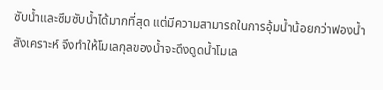ซับน้ำและซึมซับน้ำได้มากที่สุด แต่มีความสามารถในการอุ้มน้ำน้อยกว่าฟองน้ำสังเคราะห์ จึงทำให้โมเลกุลของน้ำจะดึงดูดน้ำโมเล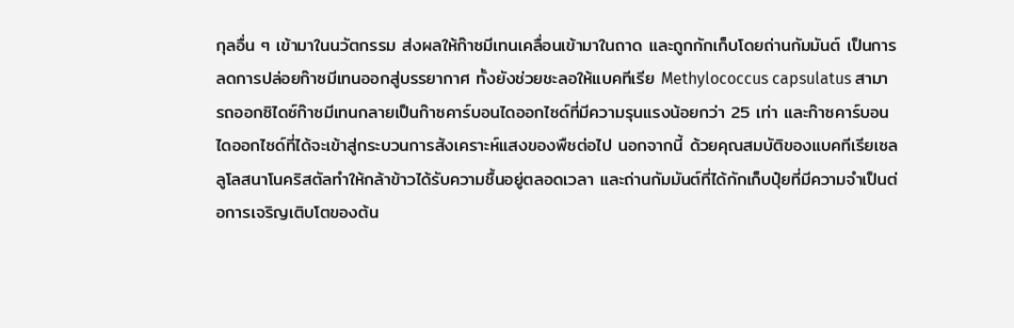กุลอื่น ๆ เข้ามาในนวัตกรรม ส่งผลให้ก๊าซมีเทนเคลื่อนเข้ามาในถาด และถูกกักเก็บโดยถ่านกัมมันต์ เป็นการลดการปล่อยก๊าซมีเทนออกสู่บรรยากาศ ทั้งยังช่วยชะลอให้แบคทีเรีย Methylococcus capsulatus สามารถออกซิไดซ์ก๊าซมีเทนกลายเป็นก๊าซคาร์บอนไดออกไซด์ที่มีความรุนแรงน้อยกว่า 25 เท่า และก๊าซคาร์บอนไดออกไซด์ที่ได้จะเข้าสู่กระบวนการสังเคราะห์แสงของพืชต่อไป นอกจากนี้ ด้วยคุณสมบัติของแบคทีเรียเซลลูโลสนาโนคริสตัลทำให้กล้าข้าวได้รับความชื้นอยู่ตลอดเวลา และถ่านกัมมันต์ที่ได้กักเก็บปุ๋ยที่มีความจำเป็นต่อการเจริญเติบโตของต้น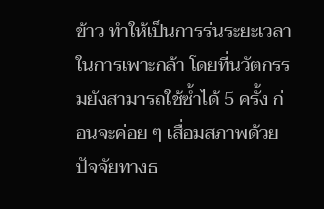ข้าว ทำให้เป็นการร่นระยะเวลาในการเพาะกล้า โดยที่นวัตกรรมยังสามารถใช้ซ้ำได้ 5 ครั้ง ก่อนจะค่อย ๆ เสื่อมสภาพด้วยปัจจัยทางธ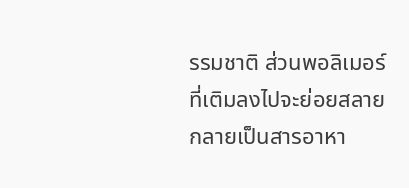รรมชาติ ส่วนพอลิเมอร์ที่เติมลงไปจะย่อยสลายกลายเป็นสารอาหา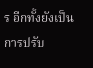ร อีกทั้งยังเป็นการปรับ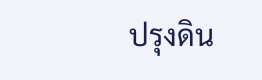ปรุงดิน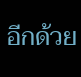อีกด้วย